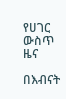የሀገር ውስጥ ዜና

በእብናት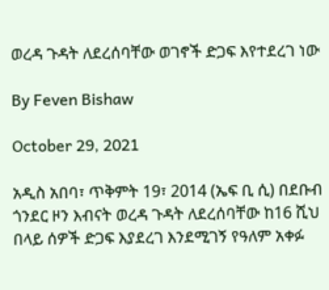ወረዳ ጉዳት ለደረሰባቸው ወገኖች ድጋፍ እየተደረገ ነው

By Feven Bishaw

October 29, 2021

አዲስ አበባ፣ ጥቅምት 19፣ 2014 (ኤፍ ቢ ሲ) በደቡብ ጎንደር ዞን እብናት ወረዳ ጉዳት ለደረሰባቸው ከ16 ሺህ በላይ ሰዎች ድጋፍ እያደረገ እንደሚገኝ የዓለም አቀፉ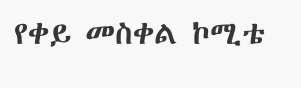የቀይ መስቀል ኮሚቴ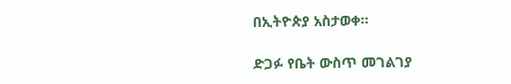በኢትዮጵያ አስታወቀ፡፡

ድጋፉ የቤት ውስጥ መገልገያ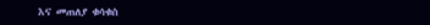እና መጠለያ ቁሳቁስ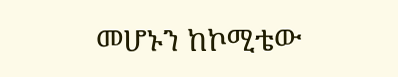መሆኑን ከኮሚቴው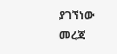ያገኘነው መረጃ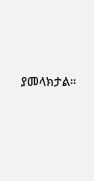ያመላክታል።